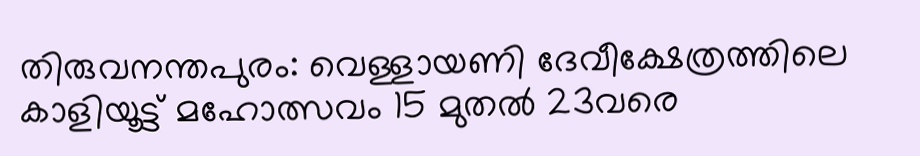തിരുവനന്തപുരം: വെള്ളായണി ദേവീക്ഷേത്രത്തിലെ കാളിയൂട്ട് മഹോത്സവം 15 മുതൽ 23വരെ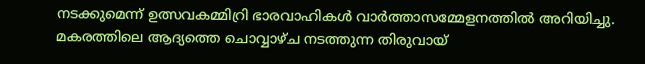നടക്കുമെന്ന് ഉത്സവകമ്മിറ്രി ഭാരവാഹികൾ വാർത്താസമ്മേളനത്തിൽ അറിയിച്ചു. മകരത്തിലെ ആദ്യത്തെ ചൊവ്വാഴ്ച നടത്തുന്ന തിരുവായ്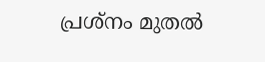പ്രശ്നം മുതൽ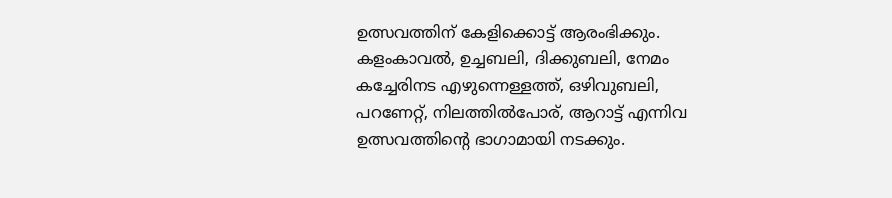ഉത്സവത്തിന് കേളിക്കൊട്ട് ആരംഭിക്കും.
കളംകാവൽ, ഉച്ചബലി, ദിക്കുബലി, നേമം കച്ചേരിനട എഴുന്നെള്ളത്ത്, ഒഴിവുബലി, പറണേറ്റ്, നിലത്തിൽപോര്, ആറാട്ട് എന്നിവ ഉത്സവത്തിന്റെ ഭാഗാമായി നടക്കും.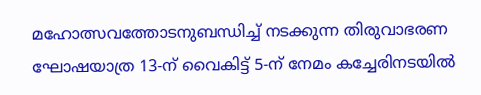മഹോത്സവത്തോടനുബന്ധിച്ച് നടക്കുന്ന തിരുവാഭരണ ഘോഷയാത്ര 13-ന് വൈകിട്ട് 5-ന് നേമം കച്ചേരിനടയിൽ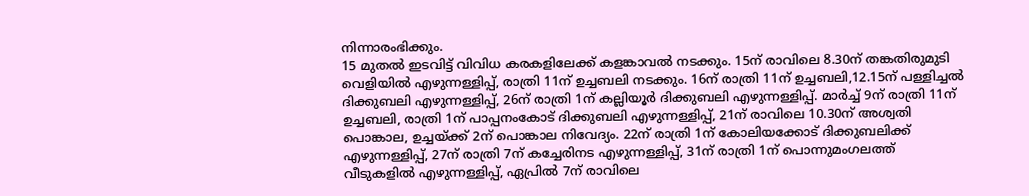നിന്നാരംഭിക്കും.
15 മുതൽ ഇടവിട്ട് വിവിധ കരകളിലേക്ക് കളങ്കാവൽ നടക്കും. 15ന് രാവിലെ 8.30ന് തങ്കതിരുമുടി വെളിയിൽ എഴുന്നള്ളിപ്പ്, രാത്രി 11ന് ഉച്ചബലി നടക്കും. 16ന് രാത്രി 11ന് ഉച്ചബലി,12.15ന് പള്ളിച്ചൽ ദിക്കുബലി എഴുന്നള്ളിപ്പ്, 26ന് രാത്രി 1ന് കല്ലിയൂർ ദിക്കുബലി എഴുന്നള്ളിപ്പ്. മാർച്ച് 9ന് രാത്രി 11ന് ഉച്ചബലി, രാത്രി 1ന് പാപ്പനംകോട് ദിക്കുബലി എഴുന്നള്ളിപ്പ്, 21ന് രാവിലെ 10.30ന് അശ്വതി പൊങ്കാല, ഉച്ചയ്ക്ക് 2ന് പൊങ്കാല നിവേദ്യം. 22ന് രാത്രി 1ന് കോലിയക്കോട് ദിക്കുബലിക്ക് എഴുന്നള്ളിപ്പ്, 27ന് രാത്രി 7ന് കച്ചേരിനട എഴുന്നള്ളിപ്പ്, 31ന് രാത്രി 1ന് പൊന്നുമംഗലത്ത് വീടുകളിൽ എഴുന്നള്ളിപ്പ്, ഏപ്രിൽ 7ന് രാവിലെ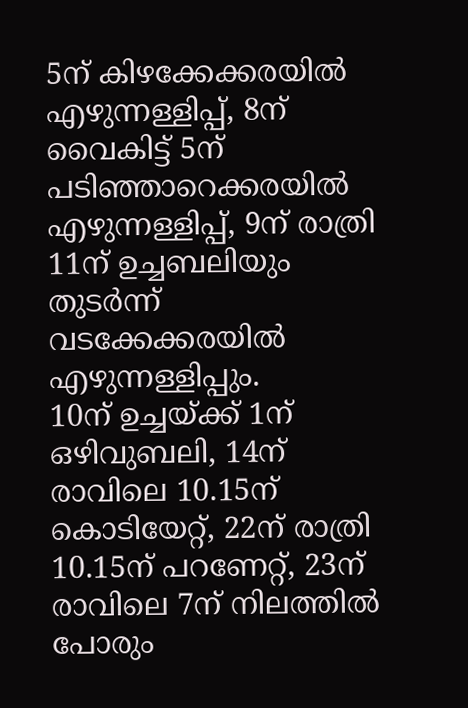5ന് കിഴക്കേക്കരയിൽ എഴുന്നള്ളിപ്പ്, 8ന് വൈകിട്ട് 5ന് പടിഞ്ഞാറെക്കരയിൽ എഴുന്നള്ളിപ്പ്, 9ന് രാത്രി 11ന് ഉച്ചബലിയും തുടർന്ന് വടക്കേക്കരയിൽ എഴുന്നള്ളിപ്പും.
10ന് ഉച്ചയ്ക്ക് 1ന് ഒഴിവുബലി, 14ന് രാവിലെ 10.15ന് കൊടിയേറ്റ്, 22ന് രാത്രി 10.15ന് പറണേറ്റ്, 23ന് രാവിലെ 7ന് നിലത്തിൽ പോരും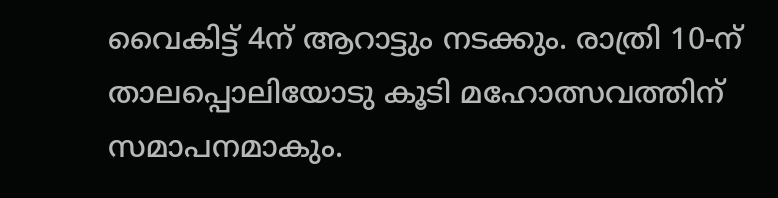വൈകിട്ട് 4ന് ആറാട്ടും നടക്കും. രാത്രി 10-ന് താലപ്പൊലിയോടു കൂടി മഹോത്സവത്തിന് സമാപനമാകും.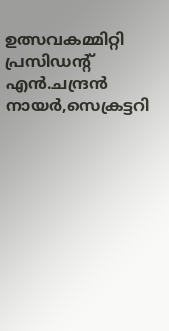ഉത്സവകമ്മിറ്റി പ്രസിഡന്റ് എൻ.ചന്ദ്രൻ നായർ,സെക്രട്ടറി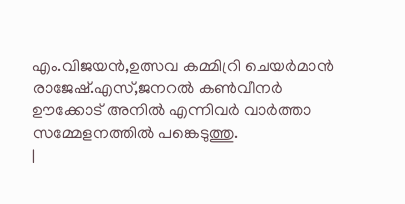എം.വിജയൻ,ഉത്സവ കമ്മിറ്രി ചെയർമാൻ രാജേഷ്.എസ്,ജനറൽ കൺവീനർ ഊക്കോട് അനിൽ എന്നിവർ വാർത്താ സമ്മേളനത്തിൽ പങ്കെടുത്തു.
|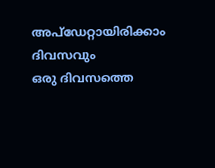അപ്ഡേറ്റായിരിക്കാം ദിവസവും
ഒരു ദിവസത്തെ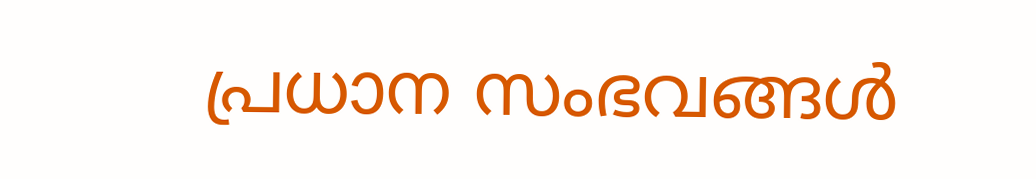പ്രധാന സംഭവങ്ങൾ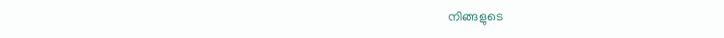നിങ്ങളുടെ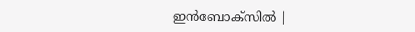ഇൻബോക്സിൽ |